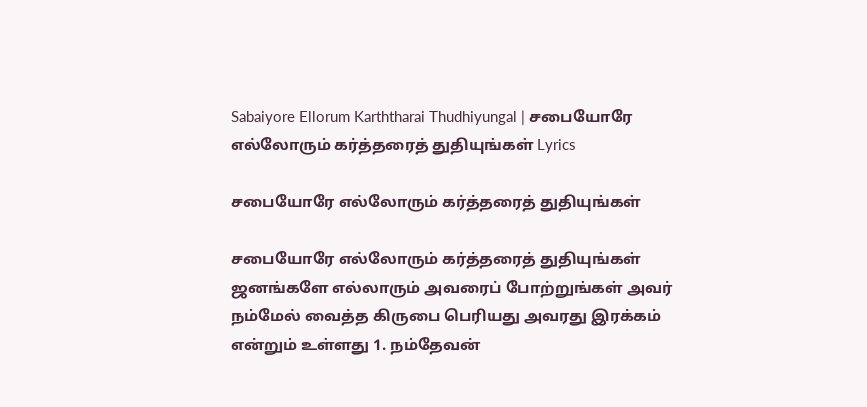Sabaiyore Ellorum Karththarai Thudhiyungal | சபையோரே எல்லோரும் கர்த்தரைத் துதியுங்கள் Lyrics

சபையோரே எல்லோரும் கர்த்தரைத் துதியுங்கள்

சபையோரே எல்லோரும் கர்த்தரைத் துதியுங்கள் ஜனங்களே எல்லாரும் அவரைப் போற்றுங்கள் அவர் நம்மேல் வைத்த கிருபை பெரியது அவரது இரக்கம் என்றும் உள்ளது 1. நம்தேவன்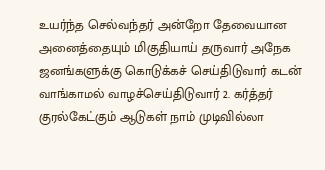உயர்ந்த செல்வந்தர் அன்றோ தேவையான அனைத்தையும் மிகுதியாய் தருவார் அநேக ஜனங்களுக்கு கொடுக்கச் செய்திடுவார் கடன் வாங்காமல் வாழச்செய்திடுவார் 2. கர்த்தர் குரல்கேட்கும் ஆடுகள் நாம் முடிவில்லா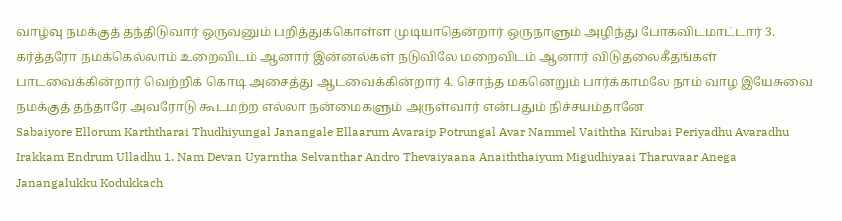வாழ்வு நமக்குத் தந்திடுவார் ஒருவனும் பறித்துக்கொள்ள முடியாதென்றார் ஒருநாளும் அழிந்து போகவிடமாட்டார் 3. கர்த்தரோ நமக்கெல்லாம் உறைவிடம் ஆனார் இன்னல்கள் நடுவிலே மறைவிடம் ஆனார் விடுதலைகீதங்கள் பாடவைக்கின்றார் வெற்றிக் கொடி அசைத்து ஆடவைக்கின்றார் 4. சொந்த மகனெறும் பார்க்காமலே நாம் வாழ இயேசுவை நமக்குத் தந்தாரே அவரோடு கூடமற்ற எல்லா நன்மைகளும் அருள்வார் என்பதும் நிச்சயம்தானே
Sabaiyore Ellorum Karththarai Thudhiyungal Janangale Ellaarum Avaraip Potrungal Avar Nammel Vaiththa Kirubai Periyadhu Avaradhu Irakkam Endrum Ulladhu 1. Nam Devan Uyarntha Selvanthar Andro Thevaiyaana Anaiththaiyum Migudhiyaai Tharuvaar Anega Janangalukku Kodukkach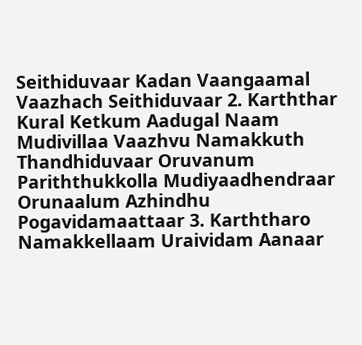Seithiduvaar Kadan Vaangaamal Vaazhach Seithiduvaar 2. Karththar Kural Ketkum Aadugal Naam Mudivillaa Vaazhvu Namakkuth Thandhiduvaar Oruvanum Pariththukkolla Mudiyaadhendraar Orunaalum Azhindhu Pogavidamaattaar 3. Karththaro Namakkellaam Uraividam Aanaar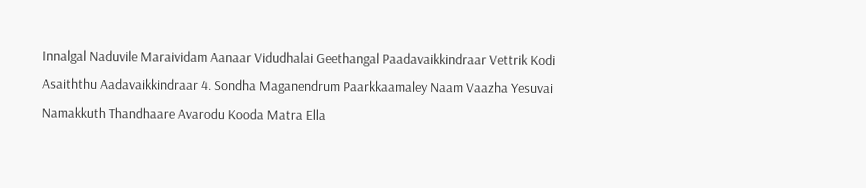Innalgal Naduvile Maraividam Aanaar Vidudhalai Geethangal Paadavaikkindraar Vettrik Kodi Asaiththu Aadavaikkindraar 4. Sondha Maganendrum Paarkkaamaley Naam Vaazha Yesuvai Namakkuth Thandhaare Avarodu Kooda Matra Ella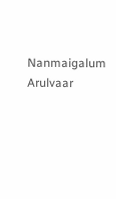Nanmaigalum Arulvaar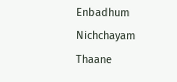Enbadhum Nichchayam Thaane